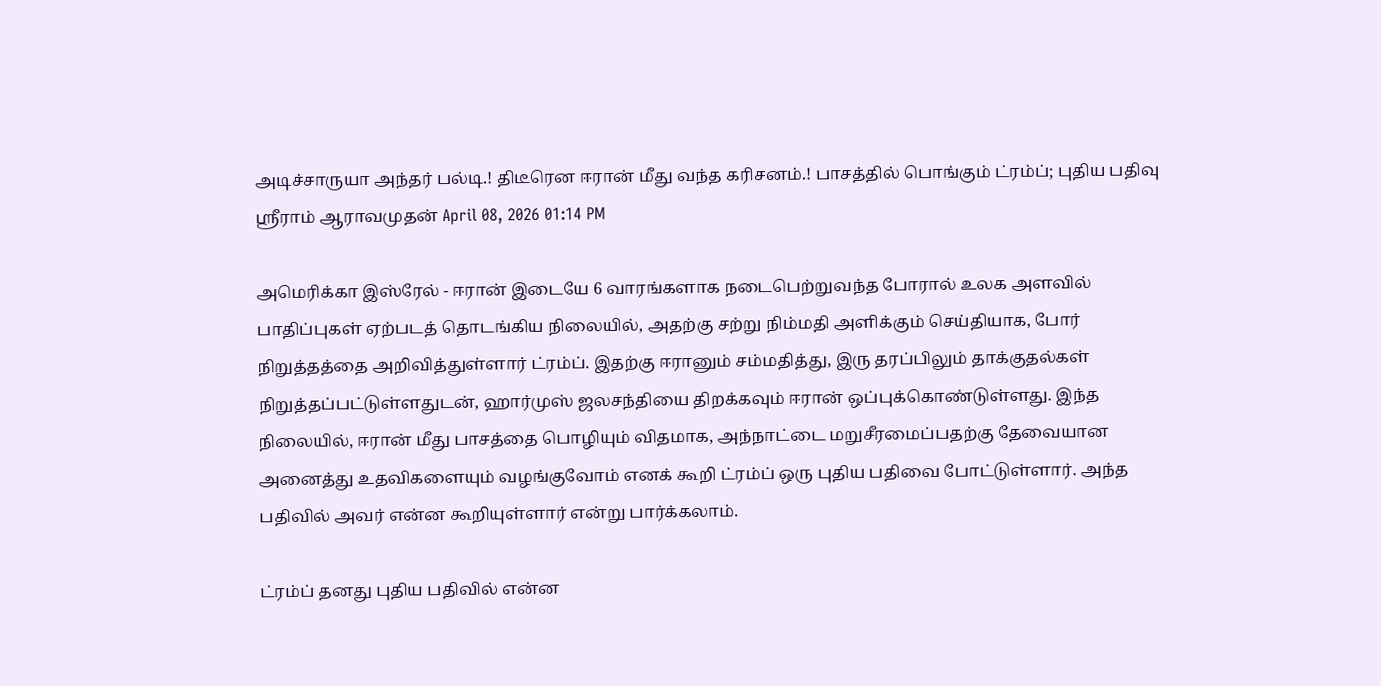அடிச்சாருயா அந்தர் பல்டி.! திடீரென ஈரான் மீது வந்த கரிசனம்.! பாசத்தில் பொங்கும் ட்ரம்ப்; புதிய பதிவு
ஸ்ரீராம் ஆராவமுதன் April 08, 2026 01:14 PM

அமெரிக்கா இஸ்ரேல் - ஈரான் இடையே 6 வாரங்களாக நடைபெற்றுவந்த போரால் உலக அளவில் பாதிப்புகள் ஏற்படத் தொடங்கிய நிலையில், அதற்கு சற்று நிம்மதி அளிக்கும் செய்தியாக, போர் நிறுத்தத்தை அறிவித்துள்ளார் ட்ரம்ப். இதற்கு ஈரானும் சம்மதித்து, இரு தரப்பிலும் தாக்குதல்கள் நிறுத்தப்பட்டுள்ளதுடன், ஹார்முஸ் ஜலசந்தியை திறக்கவும் ஈரான் ஒப்புக்கொண்டுள்ளது. இந்த நிலையில், ஈரான் மீது பாசத்தை பொழியும் விதமாக, அந்நாட்டை மறுசீரமைப்பதற்கு தேவையான அனைத்து உதவிகளையும் வழங்குவோம் எனக் கூறி ட்ரம்ப் ஒரு புதிய பதிவை போட்டுள்ளார். அந்த பதிவில் அவர் என்ன கூறியுள்ளார் என்று பார்க்கலாம்.

ட்ரம்ப் தனது புதிய பதிவில் என்ன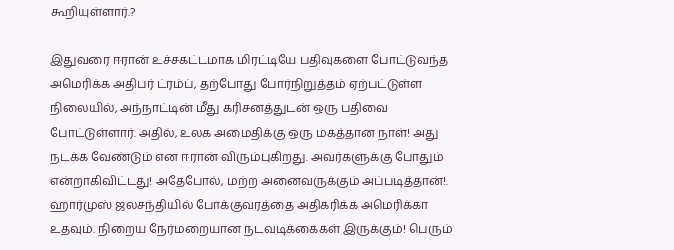கூறியுள்ளார்.?

இதுவரை ஈரான் உச்சகட்டமாக மிரட்டியே பதிவுகளை போட்டுவந்த அமெரிக்க அதிபர் ட்ரம்ப், தற்போது போர்நிறுத்தம் ஏற்பட்டுள்ள நிலையில், அந்நாட்டின் மீது கரிசனத்துடன் ஒரு பதிவை போட்டுள்ளார். அதில், உலக அமைதிக்கு ஒரு மகத்தான நாள்! அது நடக்க வேண்டும் என ஈரான் விரும்புகிறது. அவர்களுக்கு போதும் என்றாகிவிட்டது! அதேபோல், மற்ற அனைவருக்கும் அப்படித்தான்!. ஹார்முஸ் ஜலசந்தியில் போக்குவரத்தை அதிகரிக்க அமெரிக்கா உதவும். நிறைய நேர்மறையான நடவடிக்கைகள் இருக்கும்! பெரும்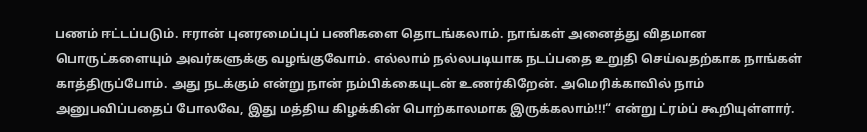பணம் ஈட்டப்படும். ஈரான் புனரமைப்புப் பணிகளை தொடங்கலாம். நாங்கள் அனைத்து விதமான பொருட்களையும் அவர்களுக்கு வழங்குவோம். எல்லாம் நல்லபடியாக நடப்பதை உறுதி செய்வதற்காக நாங்கள் காத்திருப்போம். அது நடக்கும் என்று நான் நம்பிக்கையுடன் உணர்கிறேன். அமெரிக்காவில் நாம் அனுபவிப்பதைப் போலவே, இது மத்திய கிழக்கின் பொற்காலமாக இருக்கலாம்!!!“ என்று ட்ரம்ப் கூறியுள்ளார்.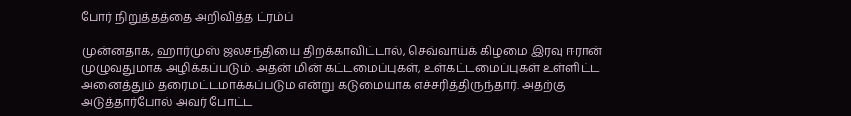போர் நிறுத்தத்தை அறிவித்த ட்ரம்ப்

முன்னதாக, ஹார்முஸ் ஜலசந்தியை திறக்காவிட்டால், செவ்வாய்க் கிழமை இரவு ஈரான் முழுவதுமாக அழிக்கப்படும். அதன் மின் கட்டமைப்புகள், உள்கட்டமைப்புகள் உள்ளிட்ட அனைத்தும் தரைமட்டமாக்கப்படும என்று கடுமையாக எச்சரித்திருந்தார். அதற்கு அடுத்தார்போல் அவர் போட்ட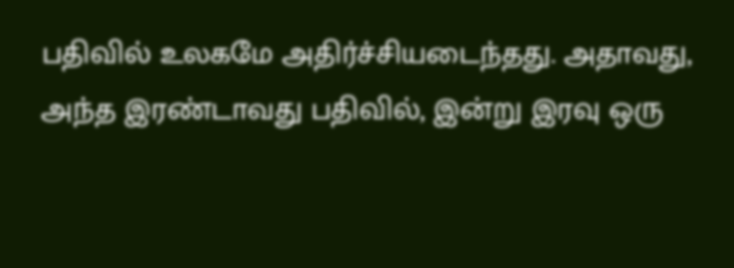பதிவில் உலகமே அதிர்ச்சியடைந்தது. அதாவது, அந்த இரண்டாவது பதிவில், இன்று இரவு ஒரு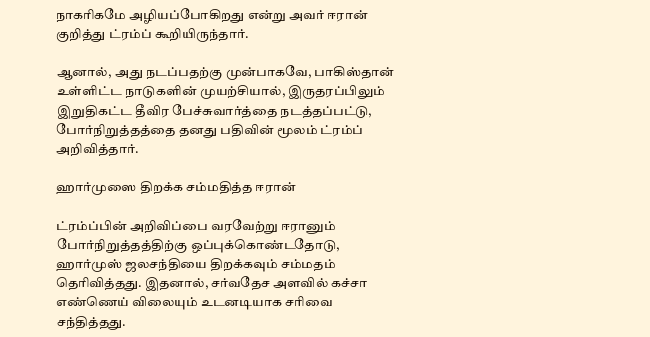நாகரிகமே அழியப்போகிறது என்று அவர் ஈரான் குறித்து ட்ரம்ப் கூறியிருந்தார்.

ஆனால், அது நடப்பதற்கு முன்பாகவே, பாகிஸ்தான் உள்ளிட்ட நாடுகளின் முயற்சியால், இருதரப்பிலும்  இறுதிகட்ட தீவிர பேச்சுவார்த்தை நடத்தப்பட்டு, போர்நிறுத்தத்தை தனது பதிவின் மூலம் ட்ரம்ப் அறிவித்தார்.

ஹார்முஸை திறக்க சம்மதித்த ஈரான்

ட்ரம்ப்பின் அறிவிப்பை வரவேற்று ஈரானும் போர்நிறுத்தத்திற்கு ஒப்புக்கொண்டதோடு, ஹார்முஸ் ஜலசந்தியை திறக்கவும் சம்மதம் தெரிவித்தது. இதனால், சர்வதேச அளவில் கச்சா எண்ணெய் விலையும் உடனடியாக சரிவை சந்தித்தது.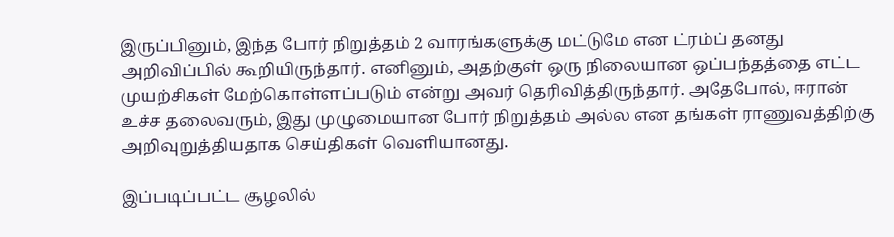இருப்பினும், இந்த போர் நிறுத்தம் 2 வாரங்களுக்கு மட்டுமே என ட்ரம்ப் தனது அறிவிப்பில் கூறியிருந்தார். எனினும், அதற்குள் ஒரு நிலையான ஒப்பந்தத்தை எட்ட முயற்சிகள் மேற்கொள்ளப்படும் என்று அவர் தெரிவித்திருந்தார். அதேபோல், ஈரான் உச்ச தலைவரும், இது முழுமையான போர் நிறுத்தம் அல்ல என தங்கள் ராணுவத்திற்கு அறிவுறுத்தியதாக செய்திகள் வெளியானது.

இப்படிப்பட்ட சூழலில்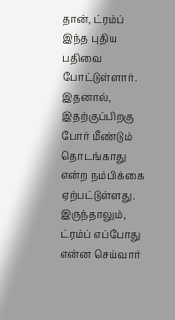தான், ட்ரம்ப் இந்த புதிய பதிவை போட்டுள்ளார். இதனால், இதற்குப்பிறகு போர் மீண்டும் தொடங்காது என்ற நம்பிக்கை ஏற்பட்டுள்ளது. இருந்தாலும், ட்ரம்ப் எப்போது என்ன செய்வார்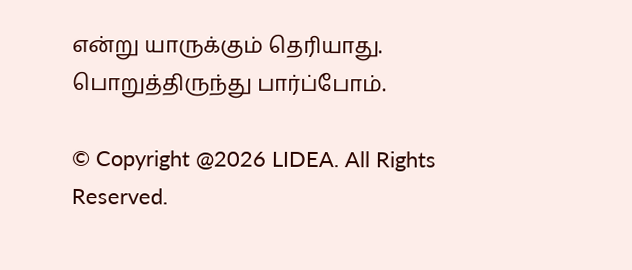என்று யாருக்கும் தெரியாது. பொறுத்திருந்து பார்ப்போம்.

© Copyright @2026 LIDEA. All Rights Reserved.